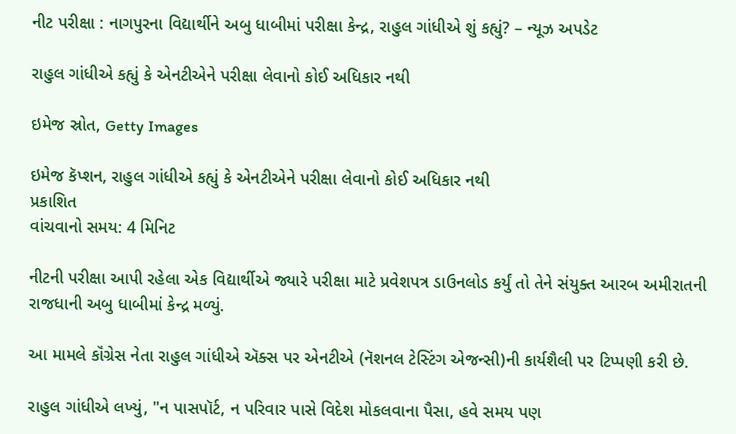નીટ પરીક્ષા : નાગપુરના વિદ્યાર્થીને અબુ ધાબીમાં પરીક્ષા કેન્દ્ર, રાહુલ ગાંધીએ શું કહ્યું? – ન્યૂઝ અપડેટ

રાહુલ ગાંધીએ કહ્યું કે એનટીએને પરીક્ષા લેવાનો કોઈ અધિકાર નથી

ઇમેજ સ્રોત, Getty Images

ઇમેજ કૅપ્શન, રાહુલ ગાંધીએ કહ્યું કે એનટીએને પરીક્ષા લેવાનો કોઈ અધિકાર નથી
પ્રકાશિત
વાંચવાનો સમય: 4 મિનિટ

નીટની પરીક્ષા આપી રહેલા એક વિદ્યાર્થીએ જ્યારે પરીક્ષા માટે પ્રવેશપત્ર ડાઉનલોડ કર્યું તો તેને સંયુક્ત આરબ અમીરાતની રાજધાની અબુ ધાબીમાં કેન્દ્ર મળ્યું.

આ મામલે કૉંગ્રેસ નેતા રાહુલ ગાંધીએ ઍક્સ પર એનટીએ (નૅશનલ ટેસ્ટિંગ એજન્સી)ની કાર્યશૈલી પર ટિપ્પણી કરી છે.

રાહુલ ગાંધીએ લખ્યું, "ન પાસપૉર્ટ, ન પરિવાર પાસે વિદેશ મોકલવાના પૈસા, હવે સમય પણ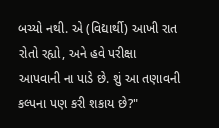બચ્યો નથી. એ (વિદ્યાર્થી) આખી રાત રોતો રહ્યો, અને હવે પરીક્ષા આપવાની ના પાડે છે. શું આ તણાવની કલ્પના પણ કરી શકાય છે?"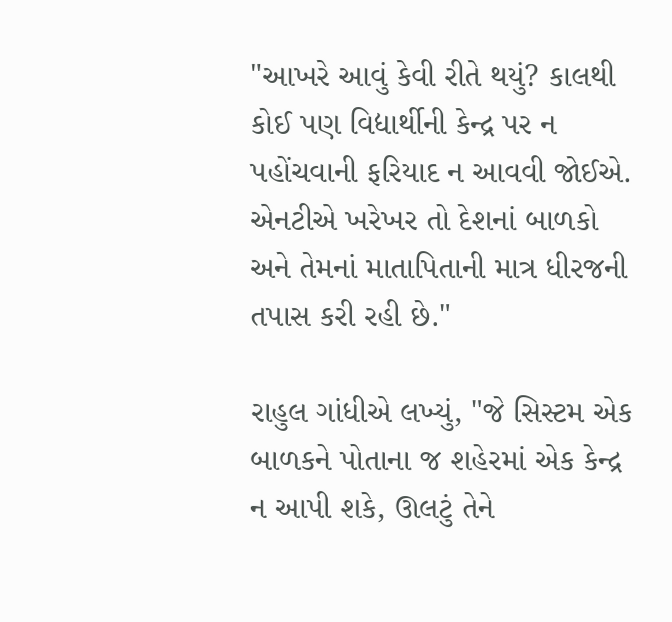"આખરે આવું કેવી રીતે થયું? કાલથી કોઈ પણ વિદ્યાર્થીની કેન્દ્ર પર ન પહોંચવાની ફરિયાદ ન આવવી જોઈએ. એનટીએ ખરેખર તો દેશનાં બાળકો અને તેમનાં માતાપિતાની માત્ર ધીરજની તપાસ કરી રહી છે."

રાહુલ ગાંધીએ લખ્યું, "જે સિસ્ટમ એક બાળકને પોતાના જ શહેરમાં એક કેન્દ્ર ન આપી શકે, ઊલટું તેને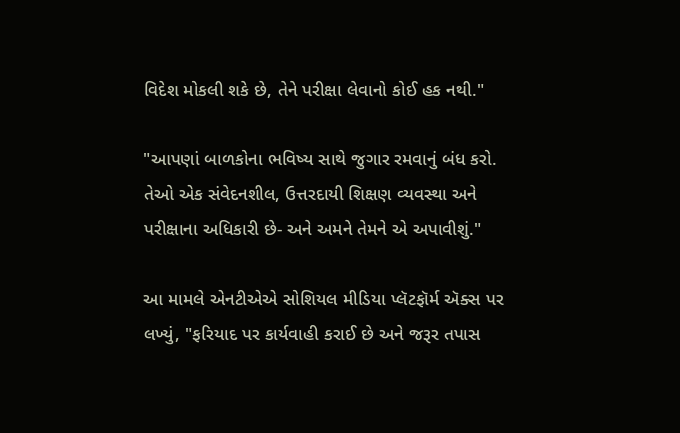વિદેશ મોકલી શકે છે, તેને પરીક્ષા લેવાનો કોઈ હક નથી."

"આપણાં બાળકોના ભવિષ્ય સાથે જુગાર રમવાનું બંધ કરો. તેઓ એક સંવેદનશીલ, ઉત્તરદાયી શિક્ષણ વ્યવસ્થા અને પરીક્ષાના અધિકારી છે- અને અમને તેમને એ અપાવીશું."

આ મામલે એનટીએએ સોશિયલ મીડિયા પ્લૅટફૉર્મ ઍક્સ પર લખ્યું, "ફરિયાદ પર કાર્યવાહી કરાઈ છે અને જરૂર તપાસ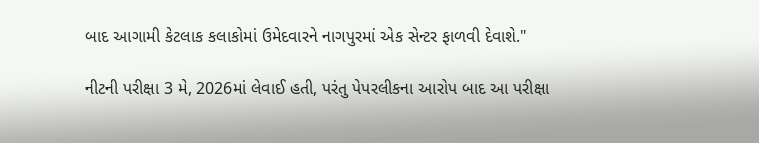બાદ આગામી કેટલાક કલાકોમાં ઉમેદવારને નાગપુરમાં એક સેન્ટર ફાળવી દેવાશે."

નીટની પરીક્ષા 3 મે, 2026માં લેવાઈ હતી, પરંતુ પેપરલીકના આરોપ બાદ આ પરીક્ષા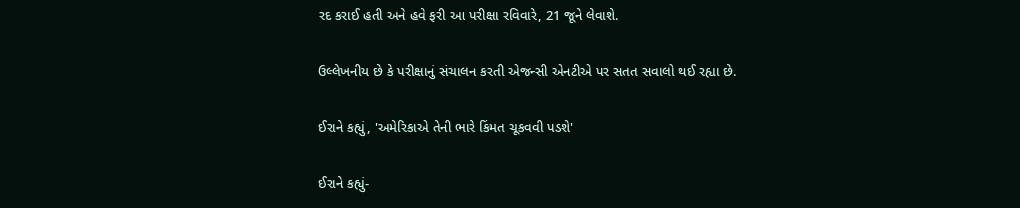રદ કરાઈ હતી અને હવે ફરી આ પરીક્ષા રવિવારે, 21 જૂને લેવાશે.

ઉલ્લેખનીય છે કે પરીક્ષાનું સંચાલન કરતી એજન્સી એનટીએ પર સતત સવાલો થઈ રહ્યા છે.

ઈરાને કહ્યું, 'અમેરિકાએ તેની ભારે કિંમત ચૂકવવી પડશે'

ઈરાને કહ્યું-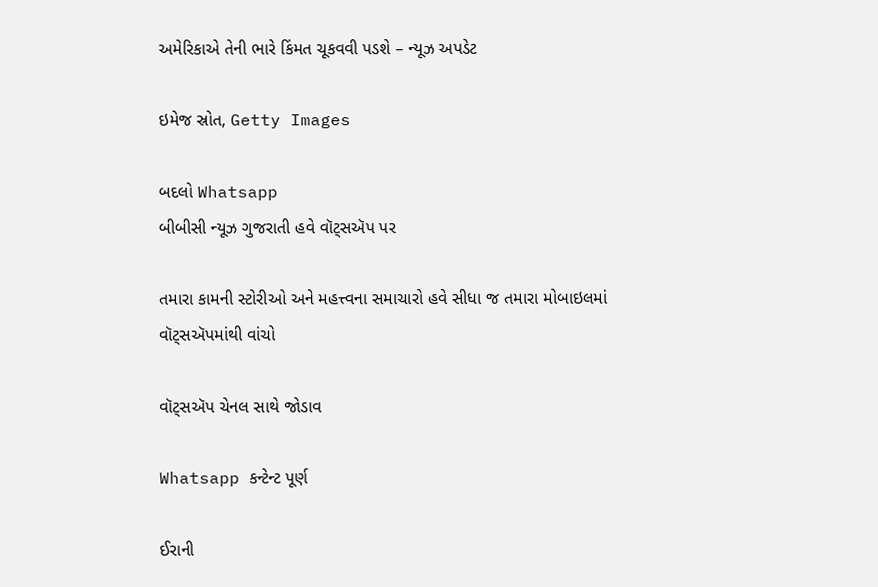અમેરિકાએ તેની ભારે કિંમત ચૂકવવી પડશે – ન્યૂઝ અપડેટ

ઇમેજ સ્રોત, Getty Images

બદલો Whatsapp
બીબીસી ન્યૂઝ ગુજરાતી હવે વૉટ્સઍપ પર

તમારા કામની સ્ટોરીઓ અને મહત્ત્વના સમાચારો હવે સીધા જ તમારા મોબાઇલમાં વૉટ્સઍપમાંથી વાંચો

વૉટ્સઍપ ચેનલ સાથે જોડાવ

Whatsapp કન્ટેન્ટ પૂર્ણ

ઈરાની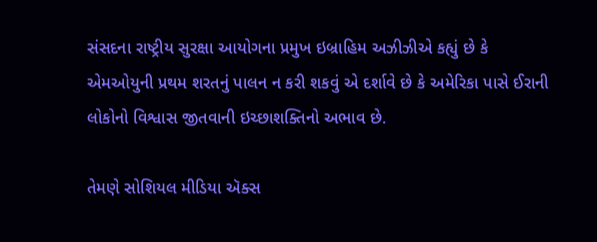સંસદના રાષ્ટ્રીય સુરક્ષા આયોગના પ્રમુખ ઇબ્રાહિમ અઝીઝીએ કહ્યું છે કે એમઓયુની પ્રથમ શરતનું પાલન ન કરી શકવું એ દર્શાવે છે કે અમેરિકા પાસે ઈરાની લોકોનો વિશ્વાસ જીતવાની ઇચ્છાશક્તિનો અભાવ છે.

તેમણે સોશિયલ મીડિયા ઍક્સ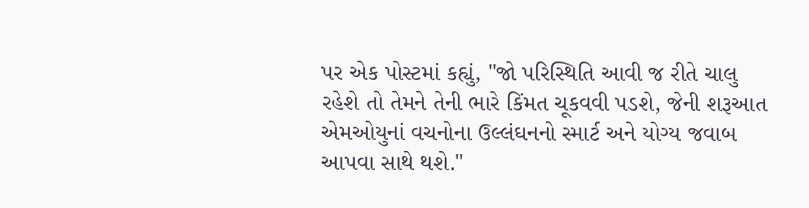પર એક પોસ્ટમાં કહ્યું, "જો પરિસ્થિતિ આવી જ રીતે ચાલુ રહેશે તો તેમને તેની ભારે કિંમત ચૂકવવી પડશે, જેની શરૂઆત એમઓયુનાં વચનોના ઉલ્લંઘનનો સ્માર્ટ અને યોગ્ય જવાબ આપવા સાથે થશે."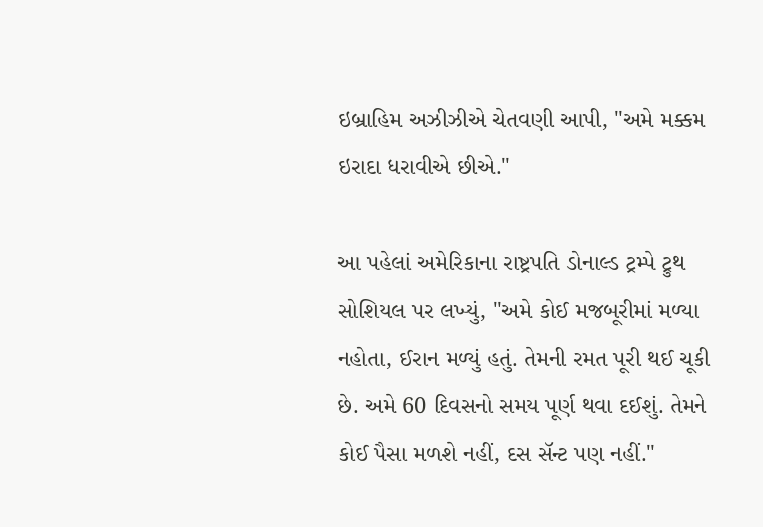ઇબ્રાહિમ અઝીઝીએ ચેતવણી આપી, "અમે મક્કમ ઇરાદા ધરાવીએ છીએ."

આ પહેલાં અમેરિકાના રાષ્ટ્રપતિ ડોનાલ્ડ ટ્રમ્પે ટ્રુથ સોશિયલ પર લખ્યું, "અમે કોઈ મજબૂરીમાં મળ્યા નહોતા, ઈરાન મળ્યું હતું. તેમની રમત પૂરી થઈ ચૂકી છે. અમે 60 દિવસનો સમય પૂર્ણ થવા દઈશું. તેમને કોઈ પૈસા મળશે નહીં, દસ સૅન્ટ પણ નહીં."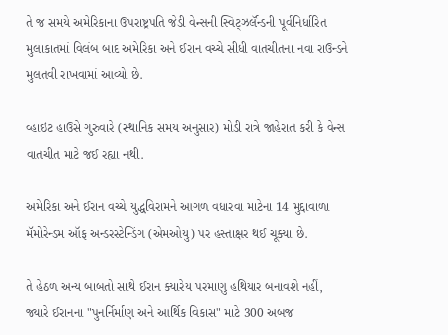તે જ સમયે અમેરિકાના ઉપરાષ્ટ્રપતિ જેડી વેન્સની સ્વિટ્ઝર્લૅન્ડની પૂર્વનિર્ધારિત મુલાકાતમાં વિલંબ બાદ અમેરિકા અને ઈરાન વચ્ચે સીધી વાતચીતના નવા રાઉન્ડને મુલતવી રાખવામાં આવ્યો છે.

વ્હાઇટ હાઉસે ગુરુવારે (સ્થાનિક સમય અનુસાર) મોડી રાત્રે જાહેરાત કરી કે વેન્સ વાતચીત માટે જઈ રહ્યા નથી.

અમેરિકા અને ઈરાન વચ્ચે યુદ્ધવિરામને આગળ વધારવા માટેના 14 મુદ્દાવાળા મૅમોરેન્ડમ ઑફ અન્ડરસ્ટેન્ડિંગ (એમઓયુ) પર હસ્તાક્ષર થઈ ચૂક્યા છે.

તે હેઠળ અન્ય બાબતો સાથે ઈરાન ક્યારેય પરમાણુ હથિયાર બનાવશે નહીં, જ્યારે ઈરાનના "પુનર્નિર્માણ અને આર્થિક વિકાસ" માટે 300 અબજ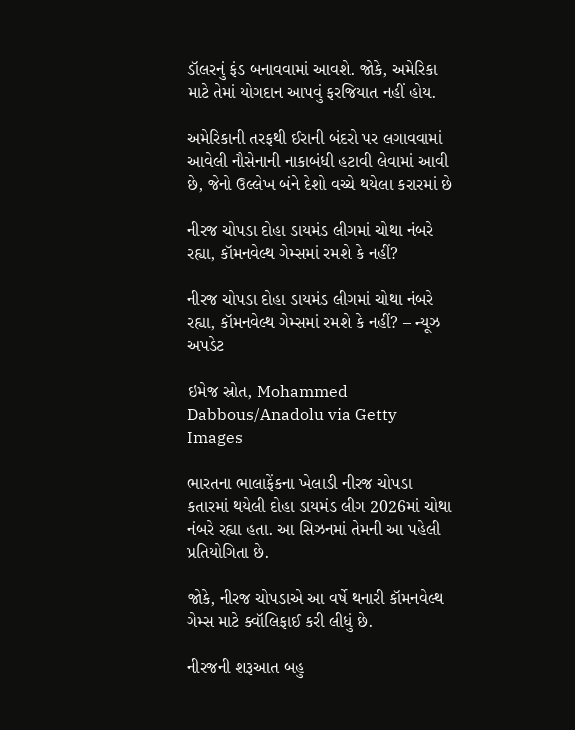ડૉલરનું ફંડ બનાવવામાં આવશે. જોકે, અમેરિકા માટે તેમાં યોગદાન આપવું ફરજિયાત નહીં હોય.

અમેરિકાની તરફથી ઈરાની બંદરો પર લગાવવામાં આવેલી નૌસેનાની નાકાબંધી હટાવી લેવામાં આવી છે, જેનો ઉલ્લેખ બંને દેશો વચ્ચે થયેલા કરારમાં છે

નીરજ ચોપડા દોહા ડાયમંડ લીગમાં ચોથા નંબરે રહ્યા, કૉમનવેલ્થ ગેમ્સમાં રમશે કે નહીં?

નીરજ ચોપડા દોહા ડાયમંડ લીગમાં ચોથા નંબરે રહ્યા, કૉમનવેલ્થ ગેમ્સમાં રમશે કે નહીં? – ન્યૂઝ અપડેટ

ઇમેજ સ્રોત, Mohammed Dabbous/Anadolu via Getty Images

ભારતના ભાલાફેંકના ખેલાડી નીરજ ચોપડા કતારમાં થયેલી દોહા ડાયમંડ લીગ 2026માં ચોથા નંબરે રહ્યા હતા. આ સિઝનમાં તેમની આ પહેલી પ્રતિયોગિતા છે.

જોકે, નીરજ ચોપડાએ આ વર્ષે થનારી કૉમનવેલ્થ ગેમ્સ માટે ક્વૉલિફાઈ કરી લીધું છે.

નીરજની શરૂઆત બહુ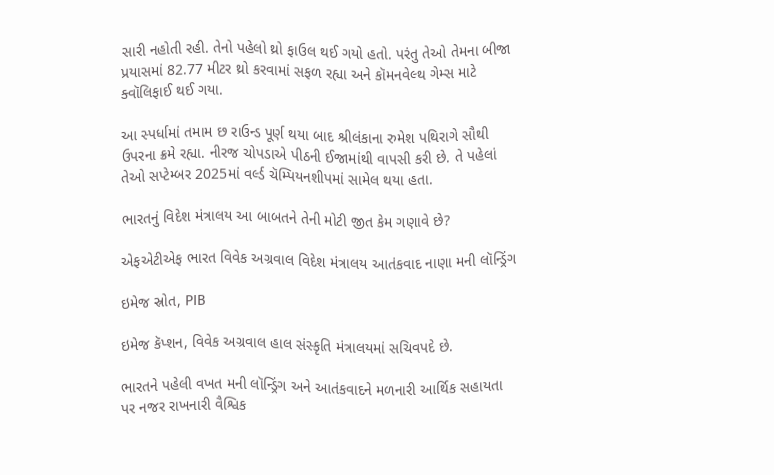સારી નહોતી રહી. તેનો પહેલો થ્રો ફાઉલ થઈ ગયો હતો. પરંતુ તેઓ તેમના બીજા પ્રયાસમાં 82.77 મીટર થ્રો કરવામાં સફળ રહ્યા અને કૉમનવેલ્થ ગેમ્સ માટે ક્વૉલિફાઈ થઈ ગયા.

આ સ્પર્ધામાં તમામ છ રાઉન્ડ પૂર્ણ થયા બાદ શ્રીલંકાના રુમેશ પથિરાગે સૌથી ઉપરના ક્રમે રહ્યા. નીરજ ચોપડાએ પીઠની ઈજામાંથી વાપસી કરી છે. તે પહેલાં તેઓ સપ્ટેમ્બર 2025માં વર્લ્ડ ચૅમ્પિયનશીપમાં સામેલ થયા હતા.

ભારતનું વિદેશ મંત્રાલય આ બાબતને તેની મોટી જીત કેમ ગણાવે છે?

એફએટીએફ ભારત વિવેક અગ્રવાલ વિદેશ મંત્રાલય આતંકવાદ નાણા મની લૉન્ડ્રિંગ

ઇમેજ સ્રોત, PIB

ઇમેજ કૅપ્શન, વિવેક અગ્રવાલ હાલ સંસ્કૃતિ મંત્રાલયમાં સચિવપદે છે.

ભારતને પહેલી વખત મની લૉન્ડ્રિંગ અને આતંકવાદને મળનારી આર્થિક સહાયતા પર નજર રાખનારી વૈશ્વિક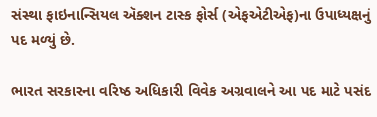સંસ્થા ફાઇનાન્સિયલ ઍક્શન ટાસ્ક ફોર્સ (એફએટીએફ)ના ઉપાધ્યક્ષનું પદ મળ્યું છે.

ભારત સરકારના વરિષ્ઠ અધિકારી વિવેક અગ્રવાલને આ પદ માટે પસંદ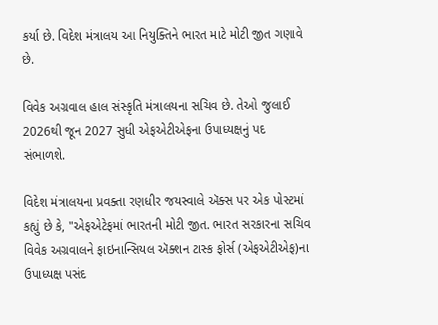કર્યા છે. વિદેશ મંત્રાલય આ નિયુક્તિને ભારત માટે મોટી જીત ગણાવે છે.

વિવેક અગ્રવાલ હાલ સંસ્કૃતિ મંત્રાલયના સચિવ છે. તેઓ જુલાઈ 2026થી જૂન 2027 સુધી એફએટીએફના ઉપાધ્યક્ષનું પદ સંભાળશે.

વિદેશ મંત્રાલયના પ્રવક્તા રણધીર જયસ્વાલે ઍક્સ પર એક પોસ્ટમાં કહ્યું છે કે, "એફએટેફમાં ભારતની મોટી જીત. ભારત સરકારના સચિવ વિવેક અગ્રવાલને ફાઇનાન્સિયલ ઍક્શન ટાસ્ક ફોર્સ (એફએટીએફ)ના ઉપાધ્યક્ષ પસંદ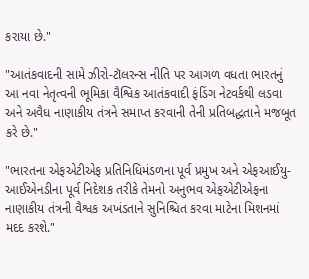કરાયા છે."

"આતંકવાદની સામે ઝીરો-ટૉલરન્સ નીતિ પર આગળ વધતા ભારતનું આ નવા નેતૃત્વની ભૂમિકા વૈશ્વિક આતંકવાદી ફંડિંગ નેટવર્કથી લડવા અને અવૈધ નાણાકીય તંત્રને સમાપ્ત કરવાની તેની પ્રતિબદ્ધતાને મજબૂત કરે છે."

"ભારતના એફએટીએફ પ્રતિનિધિમંડળના પૂર્વ પ્રમુખ અને એફઆઈયુ-આઈએનડીના પૂર્વ નિદેશક તરીકે તેમનો અનુભવ એફએટીએફના નાણાકીય તંત્રની વૈશ્વક અખંડતાને સુનિશ્ચિત કરવા માટેના મિશનમાં મદદ કરશે."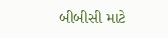બીબીસી માટે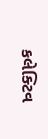કલેક્ટિવ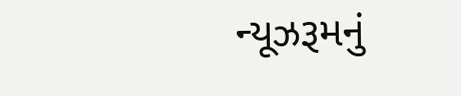ન્યૂઝરૂમનું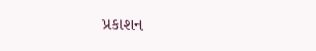પ્રકાશન